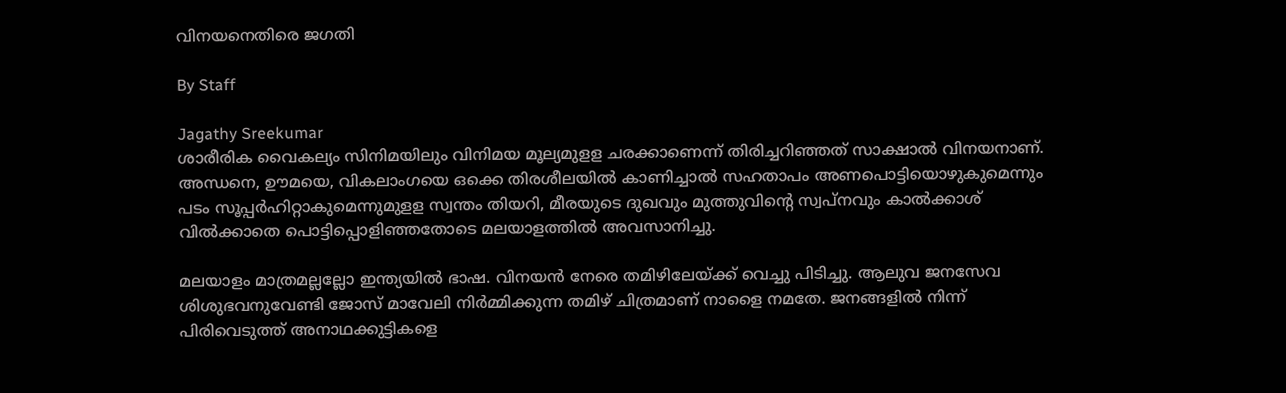വിനയനെതിരെ ജഗതി

By Staff

Jagathy Sreekumar
ശാരീരിക വൈകല്യം സിനിമയിലും വിനിമയ മൂല്യമുളള ചരക്കാണെന്ന് തിരിച്ചറിഞ്ഞത് സാക്ഷാല്‍ വിനയനാണ്. അന്ധനെ, ഊമയെ, വികലാംഗയെ ഒക്കെ തിരശീലയില്‍ കാണിച്ചാല്‍ സഹതാപം അണപൊട്ടിയൊഴുകുമെന്നും പടം സൂപ്പര്‍ഹിറ്റാകുമെന്നുമുളള സ്വന്തം തിയറി, മീരയുടെ ദുഖവും മുത്തുവിന്റെ സ്വപ്നവും കാല്‍ക്കാശ് വില്‍ക്കാതെ പൊട്ടിപ്പൊളിഞ്ഞതോടെ മലയാളത്തില്‍ അവസാനിച്ചു.

മലയാളം മാത്രമല്ലല്ലോ ഇന്ത്യയില്‍ ഭാഷ. വിനയന്‍ നേരെ തമിഴിലേയ്ക്ക് വെച്ചു പിടിച്ചു. ആലുവ ജനസേവ ശിശുഭവനുവേണ്ടി ജോസ് മാവേലി നിര്‍മ്മിക്കുന്ന തമിഴ് ചിത്രമാണ് നാളൈ നമതേ. ജനങ്ങളില്‍ നിന്ന് പിരിവെടുത്ത് അനാഥക്കുട്ടികളെ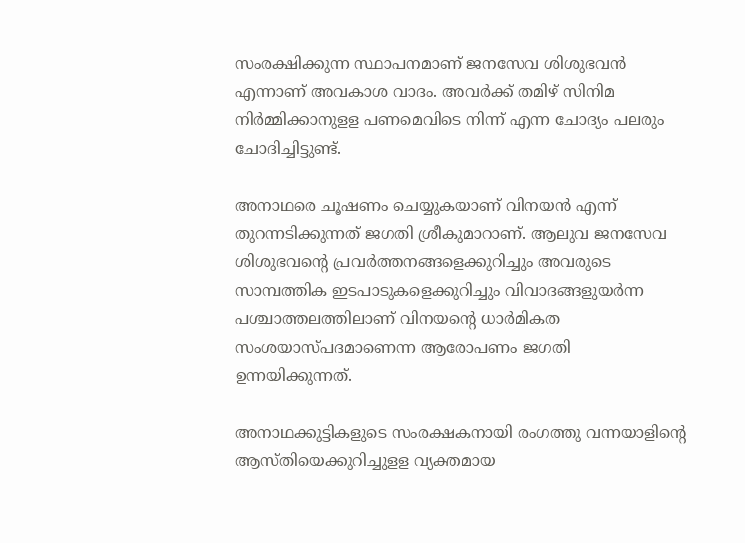സംരക്ഷിക്കുന്ന സ്ഥാപനമാണ് ജനസേവ ശിശുഭവന്‍ എന്നാണ് അവകാശ വാദം. അവര്‍ക്ക് തമിഴ് സിനിമ നിര്‍മ്മിക്കാനുളള പണമെവിടെ നിന്ന് എന്ന ചോദ്യം പലരും ചോദിച്ചിട്ടുണ്ട്.

അനാഥരെ ചൂഷണം ചെയ്യുകയാണ് വിനയന്‍ എന്ന് തുറന്നടിക്കുന്നത് ജഗതി ശ്രീകുമാറാണ്. ആലുവ ജനസേവ ശിശുഭവന്റെ പ്രവര്‍ത്തനങ്ങളെക്കുറിച്ചും അവരുടെ സാമ്പത്തിക ഇടപാടുകളെക്കുറിച്ചും വിവാദങ്ങളുയര്‍ന്ന പശ്ചാത്തലത്തിലാണ് വിനയന്റെ ധാര്‍മികത സംശയാസ്പദമാണെന്ന ആരോപണം ജഗതി ഉന്നയിക്കുന്നത്.

അനാഥക്കുട്ടികളുടെ സംരക്ഷകനായി രംഗത്തു വന്നയാളിന്റെ ആസ്തിയെക്കുറിച്ചുളള വ്യക്തമായ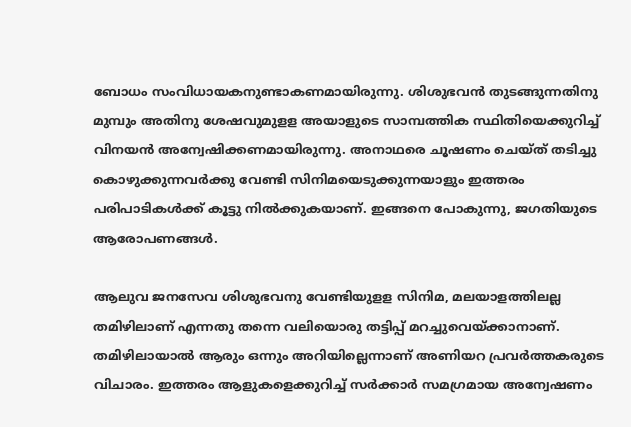ബോധം സംവിധായകനുണ്ടാകണമായിരുന്നു. ശിശുഭവന്‍ തുടങ്ങുന്നതിനു മുമ്പും അതിനു ശേഷവുമുളള അയാളുടെ സാമ്പത്തിക സ്ഥിതിയെക്കുറിച്ച് വിനയന്‍ അന്വേഷിക്കണമായിരുന്നു. അനാഥരെ ചൂഷണം ചെയ്ത് തടിച്ചു കൊഴുക്കുന്നവര്‍ക്കു വേണ്ടി സിനിമയെടുക്കുന്നയാളും ഇത്തരം പരിപാടികള്‍ക്ക് കൂട്ടു നില്‍ക്കുകയാണ്. ഇങ്ങനെ പോകുന്നു, ജഗതിയുടെ ആരോപണങ്ങള്‍.

ആലുവ ജനസേവ ശിശുഭവനു വേണ്ടിയുളള സിനിമ, മലയാളത്തിലല്ല തമിഴിലാണ് എന്നതു തന്നെ വലിയൊരു തട്ടിപ്പ് മറച്ചുവെയ്ക്കാനാണ്. തമിഴിലായാല്‍ ആരും ഒന്നും അറിയില്ലെന്നാണ് അണിയറ പ്രവര്‍ത്തകരുടെ വിചാരം. ഇത്തരം ആളുകളെക്കുറിച്ച് സര്‍ക്കാര്‍ സമഗ്രമായ അന്വേഷണം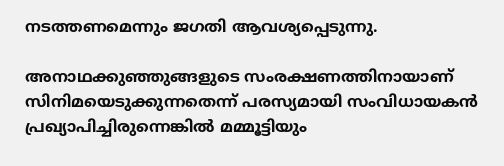നടത്തണമെന്നും ജഗതി ആവശ്യപ്പെടുന്നു.

അനാഥക്കുഞ്ഞുങ്ങളുടെ സംരക്ഷണത്തിനായാണ് സിനിമയെടുക്കുന്നതെന്ന് പരസ്യമായി സംവിധായകന്‍ പ്രഖ്യാപിച്ചിരുന്നെങ്കില്‍ മമ്മൂട്ടിയും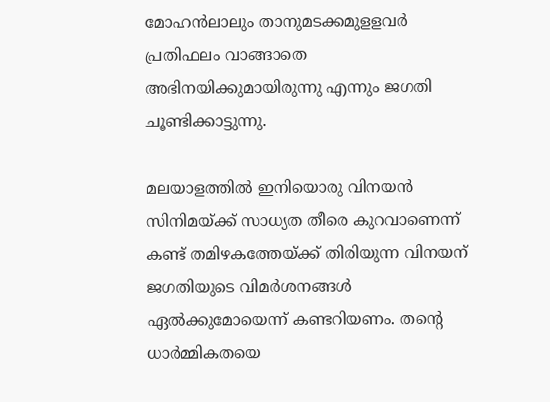മോഹന്‍ലാലും താനുമടക്കമുളളവര്‍ പ്രതിഫലം വാങ്ങാതെ അഭിനയിക്കുമായിരുന്നു എന്നും ജഗതി ചൂണ്ടിക്കാട്ടുന്നു.

മലയാളത്തില്‍ ഇനിയൊരു വിനയന്‍ സിനിമയ്ക്ക് സാധ്യത തീരെ കുറവാണെന്ന് കണ്ട് തമിഴകത്തേയ്ക്ക് തിരിയുന്ന വിനയന് ജഗതിയുടെ വിമര്‍ശനങ്ങള്‍ ഏല്‍ക്കുമോയെന്ന് കണ്ടറിയണം. തന്റെ ധാര്‍മ്മികതയെ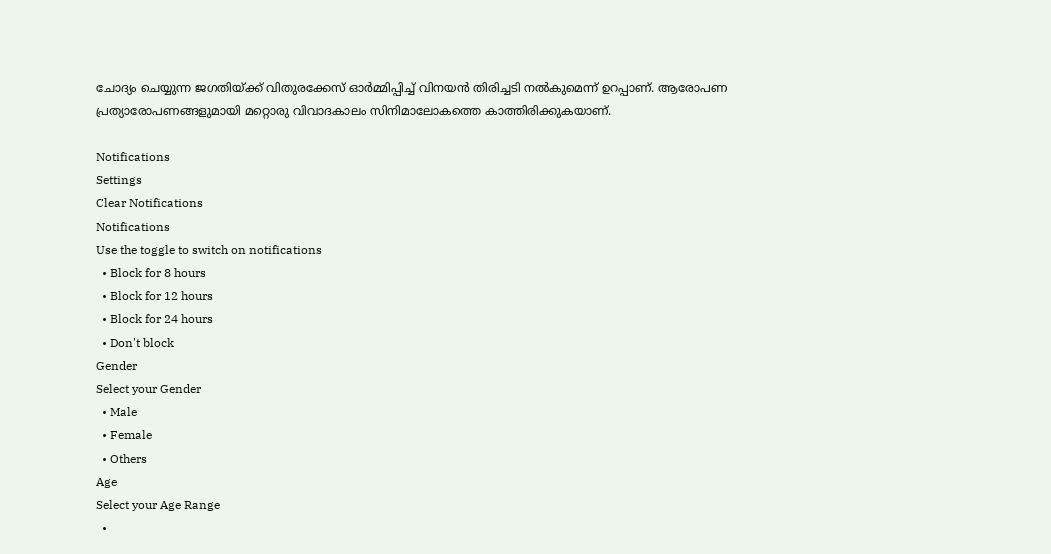ചോദ്യം ചെയ്യുന്ന ജഗതിയ്ക്ക് വിതുരക്കേസ് ഓര്‍മ്മിപ്പിച്ച് വിനയന്‍ തിരിച്ചടി നല്‍കുമെന്ന് ഉറപ്പാണ്. ആരോപണ പ്രത്യാരോപണങ്ങളുമായി മറ്റൊരു വിവാദകാലം സിനിമാലോകത്തെ കാത്തിരിക്കുകയാണ്.

Notifications
Settings
Clear Notifications
Notifications
Use the toggle to switch on notifications
  • Block for 8 hours
  • Block for 12 hours
  • Block for 24 hours
  • Don't block
Gender
Select your Gender
  • Male
  • Female
  • Others
Age
Select your Age Range
  •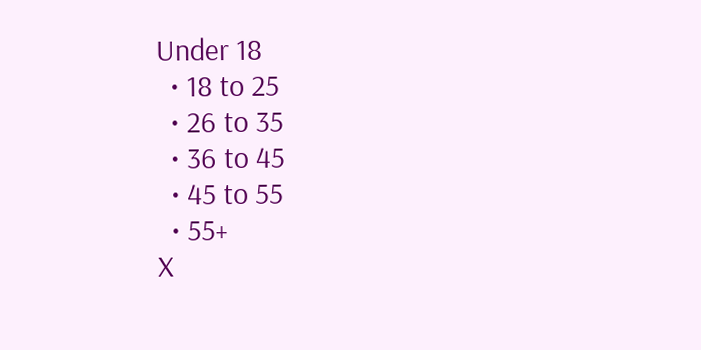Under 18
  • 18 to 25
  • 26 to 35
  • 36 to 45
  • 45 to 55
  • 55+
X